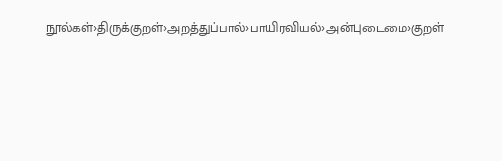நூல்கள்›திருக்குறள்›அறத்துப்பால்›பாயிரவியல்›அன்புடைமை›குறள்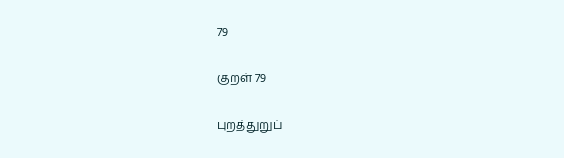79

குறள் 79

புறத்துறுப்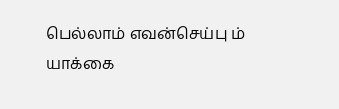பெல்லாம் எவன்செய்பு ம் யாக்கை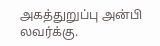அகத்துறுப்பு அன்பி லவர்க்கு.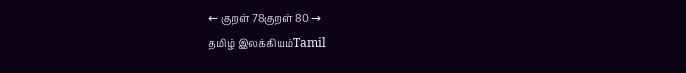← குறள் 78குறள் 80 →
தமிழ் இலக்கியம்Tamil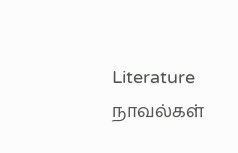Literature
நாவல்கள்